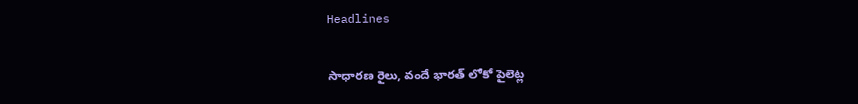Headlines

సాధారణ రైలు, వందే భారత్‌ లోకో పైలెట్ల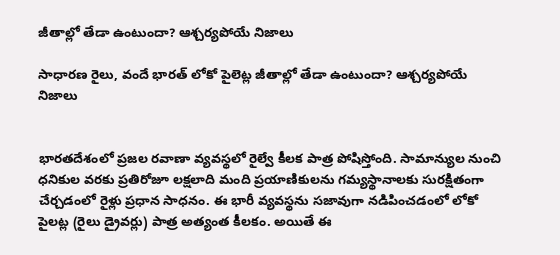జీతాల్లో తేడా ఉంటుందా? ఆశ్చర్యపోయే నిజాలు

సాధారణ రైలు, వందే భారత్‌ లోకో పైలెట్ల జీతాల్లో తేడా ఉంటుందా? ఆశ్చర్యపోయే నిజాలు


భారతదేశంలో ప్రజల రవాణా వ్యవస్థలో రైల్వే కీలక పాత్ర పోషిస్తోంది. సామాన్యుల నుంచి ధనికుల వరకు ప్రతిరోజూ లక్షలాది మంది ప్రయాణికులను గమ్యస్థానాలకు సురక్షితంగా చేర్చడంలో రైళ్లు ప్రధాన సాధనం. ఈ భారీ వ్యవస్థను సజావుగా నడిపించడంలో లోకో పైలట్ల (రైలు డ్రైవర్లు) పాత్ర అత్యంత కీలకం. అయితే ఈ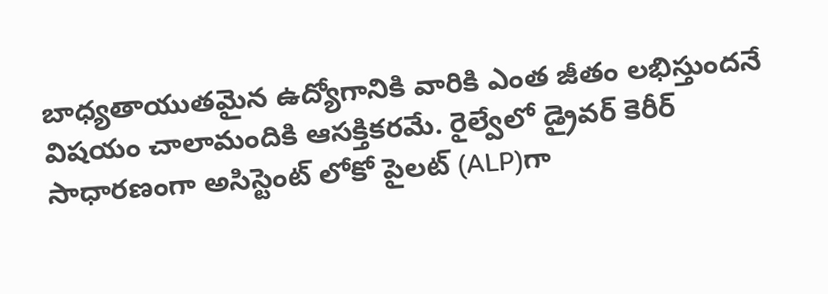బాధ్యతాయుతమైన ఉద్యోగానికి వారికి ఎంత జీతం లభిస్తుందనే విషయం చాలామందికి ఆసక్తికరమే. రైల్వేలో డ్రైవర్ కెరీర్ సాధారణంగా అసిస్టెంట్ లోకో పైలట్ (ALP)గా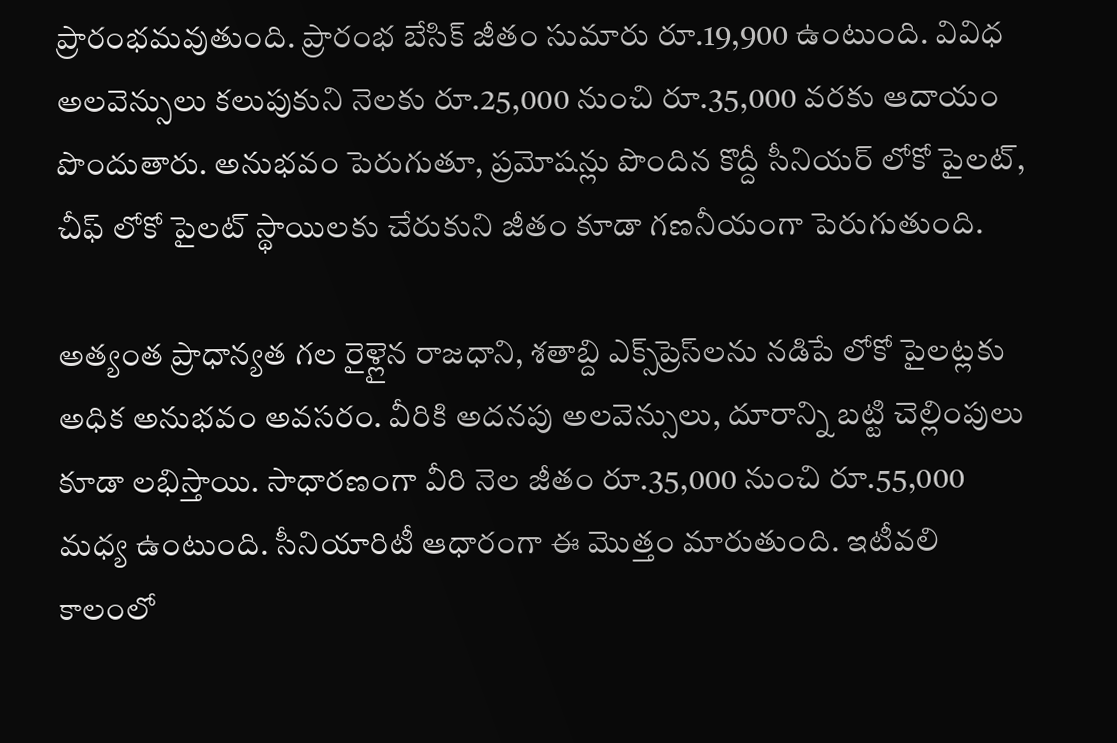ప్రారంభమవుతుంది. ప్రారంభ బేసిక్ జీతం సుమారు రూ.19,900 ఉంటుంది. వివిధ అలవెన్సులు కలుపుకుని నెలకు రూ.25,000 నుంచి రూ.35,000 వరకు ఆదాయం పొందుతారు. అనుభవం పెరుగుతూ, ప్రమోషన్లు పొందిన కొద్దీ సీనియర్ లోకో పైలట్, చీఫ్ లోకో పైలట్ స్థాయిలకు చేరుకుని జీతం కూడా గణనీయంగా పెరుగుతుంది.

అత్యంత ప్రాధాన్యత గల రైళ్లైన రాజధాని, శతాబ్ది ఎక్స్‌ప్రెస్‌లను నడిపే లోకో పైలట్లకు అధిక అనుభవం అవసరం. వీరికి అదనపు అలవెన్సులు, దూరాన్ని బట్టి చెల్లింపులు కూడా లభిస్తాయి. సాధారణంగా వీరి నెల జీతం రూ.35,000 నుంచి రూ.55,000 మధ్య ఉంటుంది. సీనియారిటీ ఆధారంగా ఈ మొత్తం మారుతుంది. ఇటీవలి కాలంలో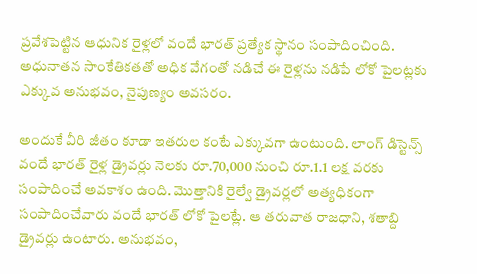ప్రవేశపెట్టిన ఆధునిక రైళ్లలో వందే భారత్ ప్రత్యేక స్థానం సంపాదించింది. అధునాతన సాంకేతికతతో అధిక వేగంతో నడిచే ఈ రైళ్లను నడిపే లోకో పైలట్లకు ఎక్కువ అనుభవం, నైపుణ్యం అవసరం.

అందుకే వీరి జీతం కూడా ఇతరుల కంటే ఎక్కువగా ఉంటుంది. లాంగ్ డిస్టెన్స్ వందే భారత్ రైళ్ల డ్రైవర్లు నెలకు రూ.70,000 నుంచి రూ.1.1 లక్ష వరకు సంపాదించే అవకాశం ఉంది. మొత్తానికి రైల్వే డ్రైవర్లలో అత్యధికంగా సంపాదించేవారు వందే భారత్ లోకో పైలట్లే. ఆ తరువాత రాజధాని, శతాబ్ది డ్రైవర్లు ఉంటారు. అనుభవం,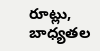రూట్లు, బాధ్యతల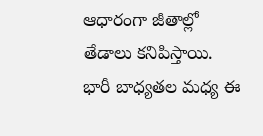ఆధారంగా జీతాల్లో తేడాలు కనిపిస్తాయి. భారీ బాధ్యతల మధ్య ఈ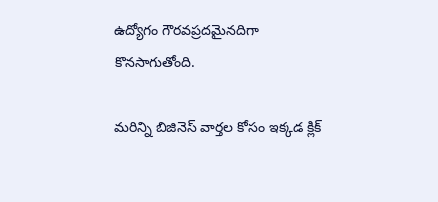ఉద్యోగం గౌరవప్రదమైనదిగా కొనసాగుతోంది.

మరిన్ని బిజినెస్‌ వార్తల కోసం ఇక్కడ క్లిక్‌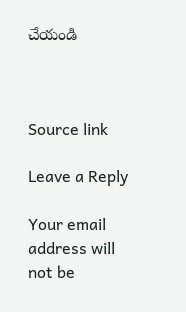చేయండి



Source link

Leave a Reply

Your email address will not be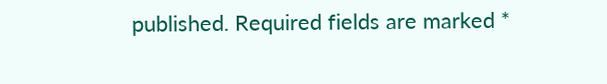published. Required fields are marked *